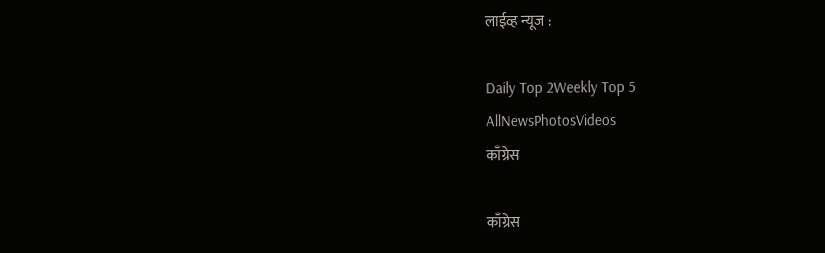लाईव्ह न्यूज :

Daily Top 2Weekly Top 5
AllNewsPhotosVideos
काँग्रेस

काँग्रेस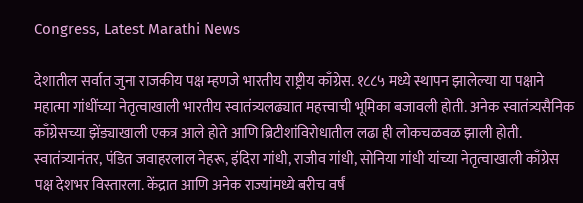Congress, Latest Marathi News

देशातील सर्वात जुना राजकीय पक्ष म्हणजे भारतीय राष्ट्रीय काँग्रेस. १८८५ मध्ये स्थापन झालेल्या या पक्षाने महात्मा गांधींच्या नेतृत्वाखाली भारतीय स्वातंत्र्यलढ्यात महत्त्वाची भूमिका बजावली होती. अनेक स्वातंत्र्यसैनिक काँग्रेसच्या झेंड्याखाली एकत्र आले होते आणि ब्रिटीशांविरोधातील लढा ही लोकचळवळ झाली होती. स्वातंत्र्यानंतर, पंडित जवाहरलाल नेहरू, इंदिरा गांधी, राजीव गांधी, सोनिया गांधी यांच्या नेतृत्वाखाली काँग्रेस पक्ष देशभर विस्तारला. केंद्रात आणि अनेक राज्यांमध्ये बरीच वर्षं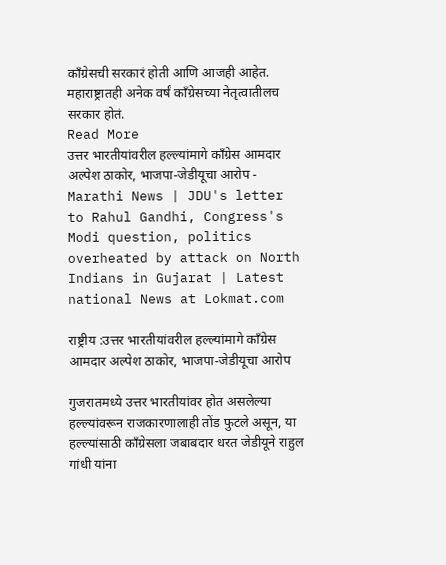काँग्रेसची सरकारं होती आणि आजही आहेत. महाराष्ट्रातही अनेक वर्षं काँग्रेसच्या नेतृत्वातीलच सरकार होतं.
Read More
उत्तर भारतीयांवरील हल्ल्यांमागे काँग्रेस आमदार अल्पेश ठाकोर, भाजपा-जेडीयूचा आरोप - Marathi News | JDU's letter to Rahul Gandhi, Congress's Modi question, politics overheated by attack on North Indians in Gujarat | Latest national News at Lokmat.com

राष्ट्रीय :उत्तर भारतीयांवरील हल्ल्यांमागे काँग्रेस आमदार अल्पेश ठाकोर, भाजपा-जेडीयूचा आरोप

गुजरातमध्ये उत्तर भारतीयांवर होत असलेल्या हल्ल्यांवरून राजकारणालाही तोंड फुटले असून, या हल्ल्यांसाठी काँग्रेसला जबाबदार धरत जेडीयूने राहुल गांधी यांना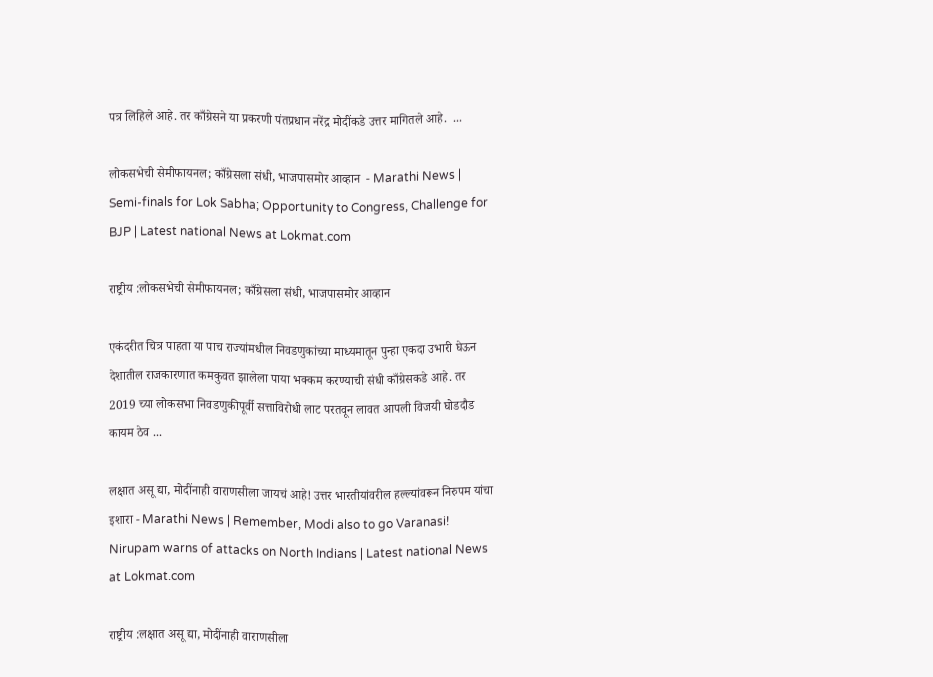पत्र लिहिले आहे. तर काँग्रेसने या प्रकरणी पंतप्रधान नरेंद्र मोदींकडे उत्तर मागितले आहे.  ...

लोकसभेची सेमीफायनल; काँग्रेसला संधी, भाजपासमोर आव्हान  - Marathi News | Semi-finals for Lok Sabha; Opportunity to Congress, Challenge for BJP | Latest national News at Lokmat.com

राष्ट्रीय :लोकसभेची सेमीफायनल; काँग्रेसला संधी, भाजपासमोर आव्हान

एकंदरीत चित्र पाहता या पाच राज्यांमधील निवडणुकांच्या माध्यमातून पुन्हा एकदा उभारी घेऊन देशातील राजकारणात कमकुवत झालेला पाया भक्कम करण्याची संधी काँग्रेसकडे आहे. तर 2019 च्या लोकसभा निवडणुकीपूर्वी सत्ताविरोधी लाट परतवून लावत आपली विजयी घोडदौड कायम ठेव ...

लक्षात असू द्या, मोदींनाही वाराणसीला जायचं आहे! उत्तर भारतीयांवरील हल्ल्यांवरून निरुपम यांचा इशारा - Marathi News | Remember, Modi also to go Varanasi! Nirupam warns of attacks on North Indians | Latest national News at Lokmat.com

राष्ट्रीय :लक्षात असू द्या, मोदींनाही वाराणसीला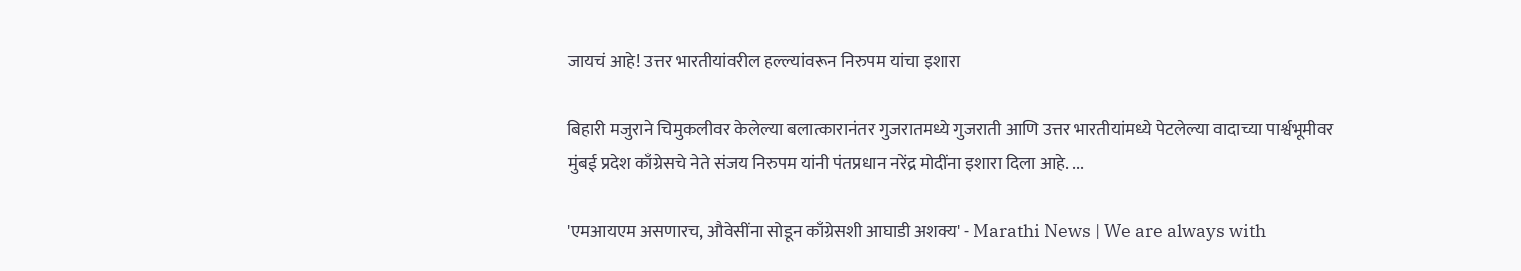जायचं आहे! उत्तर भारतीयांवरील हल्ल्यांवरून निरुपम यांचा इशारा

बिहारी मजुराने चिमुकलीवर केलेल्या बलात्कारानंतर गुजरातमध्ये गुजराती आणि उत्तर भारतीयांमध्ये पेटलेल्या वादाच्या पार्श्वभूमीवर मुंबई प्रदेश काँग्रेसचे नेते संजय निरुपम यांनी पंतप्रधान नरेंद्र मोदींना इशारा दिला आहे. ...

'एमआयएम असणारच, औवेसींना सोडून काँग्रेसशी आघाडी अशक्य' - Marathi News | We are always with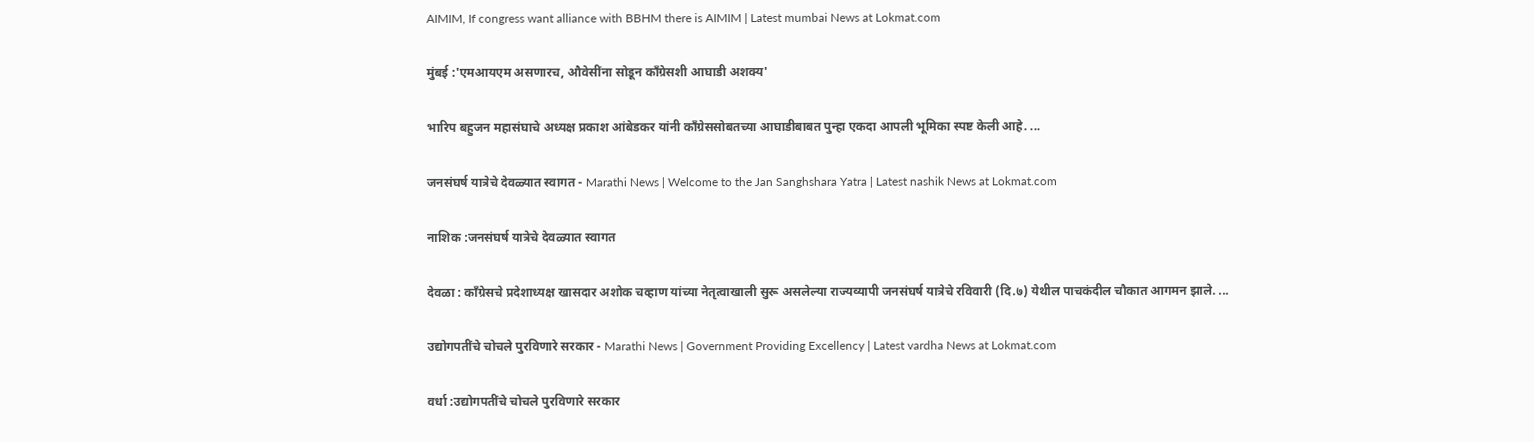AIMIM, If congress want alliance with BBHM there is AIMIM | Latest mumbai News at Lokmat.com

मुंबई :'एमआयएम असणारच, औवेसींना सोडून काँग्रेसशी आघाडी अशक्य'

भारिप बहुजन महासंघाचे अध्यक्ष प्रकाश आंबेडकर यांनी काँग्रेससोबतच्या आघाडीबाबत पुन्हा एकदा आपली भूमिका स्पष्ट केली आहे. ...

जनसंघर्ष यात्रेचे देवळ्यात स्वागत - Marathi News | Welcome to the Jan Sanghshara Yatra | Latest nashik News at Lokmat.com

नाशिक :जनसंघर्ष यात्रेचे देवळ्यात स्वागत

देवळा : काँग्रेसचे प्रदेशाध्यक्ष खासदार अशोक चव्हाण यांच्या नेतृत्वाखाली सुरू असलेल्या राज्यव्यापी जनसंघर्ष यात्रेचे रविवारी (दि.७) येथील पाचकंदील चौकात आगमन झाले. ...

उद्योगपतींचे चोचले पुरविणारे सरकार - Marathi News | Government Providing Excellency | Latest vardha News at Lokmat.com

वर्धा :उद्योगपतींचे चोचले पुरविणारे सरकार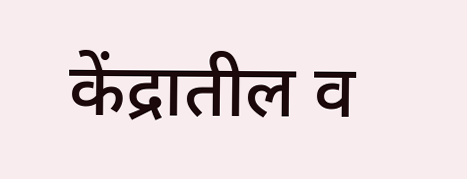केंद्रातील व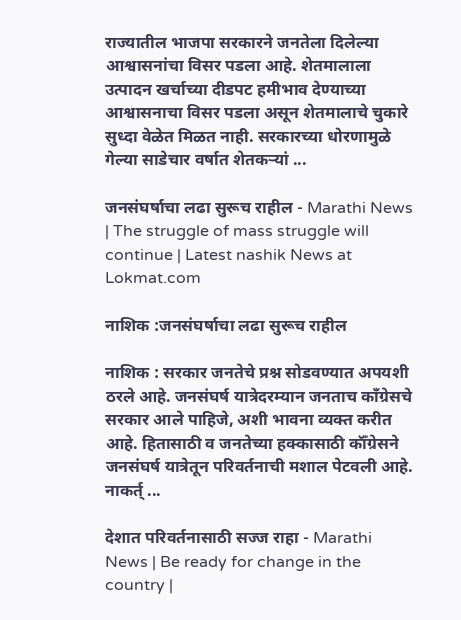राज्यातील भाजपा सरकारने जनतेला दिलेल्या आश्वासनांचा विसर पडला आहे. शेतमालाला उत्पादन खर्चाच्या दीडपट हमीभाव देण्याच्या आश्वासनाचा विसर पडला असून शेतमालाचे चुकारे सुध्दा वेळेत मिळत नाही. सरकारच्या धोरणामुळे गेल्या साडेचार वर्षात शेतकऱ्यां ...

जनसंघर्षाचा लढा सुरूच राहील - Marathi News | The struggle of mass struggle will continue | Latest nashik News at Lokmat.com

नाशिक :जनसंघर्षाचा लढा सुरूच राहील

नाशिक : सरकार जनतेचे प्रश्न सोडवण्यात अपयशी ठरले आहे. जनसंघर्ष यात्रेदरम्यान जनताच काँग्रेसचे सरकार आले पाहिजे, अशी भावना व्यक्त करीत आहे. हितासाठी व जनतेच्या हक्कासाठी कॉँग्रेसने जनसंघर्ष यात्रेतून परिवर्तनाची मशाल पेटवली आहे. नाकर्त् ...

देशात परिवर्तनासाठी सज्ज राहा - Marathi News | Be ready for change in the country |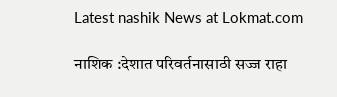Latest nashik News at Lokmat.com

नाशिक :देशात परिवर्तनासाठी सज्ज राहा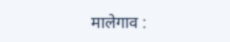मालेगाव :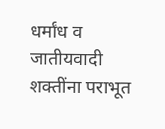धर्मांध व जातीयवादी शक्तींना पराभूत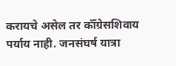करायचे असेल तर कॉँग्रेसशिवाय पर्याय नाही. जनसंघर्ष यात्रा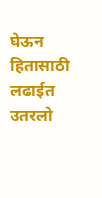घेऊन हितासाठी लढाईत उतरलो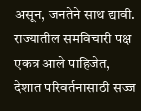असून, जनतेने साथ द्यावी. राज्यातील समविचारी पक्ष एकत्र आले पाहिजेत, देशात परिवर्तनासाठी सज्ज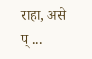राहा, असे प् ...